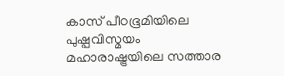കാസ് പീഠഭൂമിയിലെ പുഷ്പവിസ്മയം
മഹാരാഷ്ട്രയിലെ സത്താര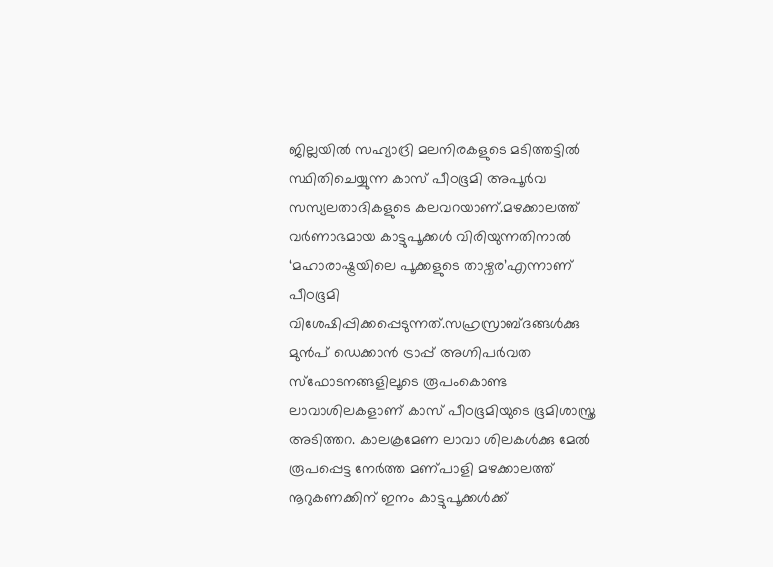ജില്ലയിൽ സഹ്യാദ്രി മലനിരകളുടെ മടിത്തട്ടിൽ സ്ഥിതിചെയ്യുന്ന കാസ് പീഠഭൂമി അപൂർവ സസ്യലതാദികളുടെ കലവറയാണ്.മഴക്കാലത്ത് വർണാഭമായ കാട്ടുപൂക്കൾ വിരിയുന്നതിനാൽ ‘മഹാരാഷ്ട്രയിലെ പൂക്കളുടെ താഴ്വര’എന്നാണ് പീഠഭൂമി വിശേഷിപ്പിക്കപ്പെടുന്നത്.സഹ്രസ്രാബ്ദങ്ങൾക്കു മുൻപ് ഡെക്കാൻ ട്രാപ്പ് അഗ്നിപർവത സ്ഫോടനങ്ങളിലൂടെ രൂപംകൊണ്ട ലാവാശിലകളാണ് കാസ് പീഠഭൂമിയുടെ ഭൂമിശാസ്ത്ര അടിത്തറ. കാലക്രമേണ ലാവാ ശിലകൾക്കു മേൽ രൂപപ്പെട്ട നേർത്ത മണ്പാളി മഴക്കാലത്ത് നൂറുകണക്കിന് ഇനം കാട്ടുപൂക്കൾക്ക്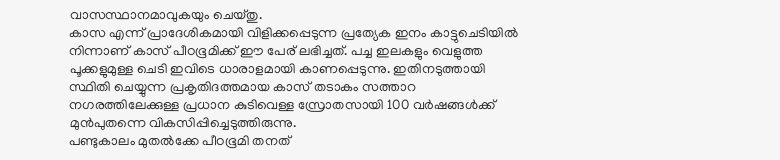വാസസ്ഥാനമാവുകയും ചെയ്തു.
കാസ എന്ന് പ്രാദേശികമായി വിളിക്കപ്പെടുന്ന പ്രത്യേക ഇനം കാട്ടുചെടിയിൽ നിന്നാണ് കാസ് പീഠഭൂമിക്ക് ഈ പേര് ലഭിച്ചത്. പച്ച ഇലകളും വെളുത്ത പൂക്കളുമുള്ള ചെടി ഇവിടെ ധാരാളമായി കാണപ്പെടുന്നു. ഇതിനടുത്തായി സ്ഥിതി ചെയ്യുന്ന പ്രകൃതിദത്തമായ കാസ് തടാകം സത്താറ നഗരത്തിലേക്കുള്ള പ്രധാന കുടിവെള്ള സ്രോതസായി 100 വർഷങ്ങൾക്ക് മുൻപുതന്നെ വികസിപ്പിച്ചെടുത്തിരുന്നു.
പണ്ടുകാലം മുതൽക്കേ പീഠഭൂമി തനത്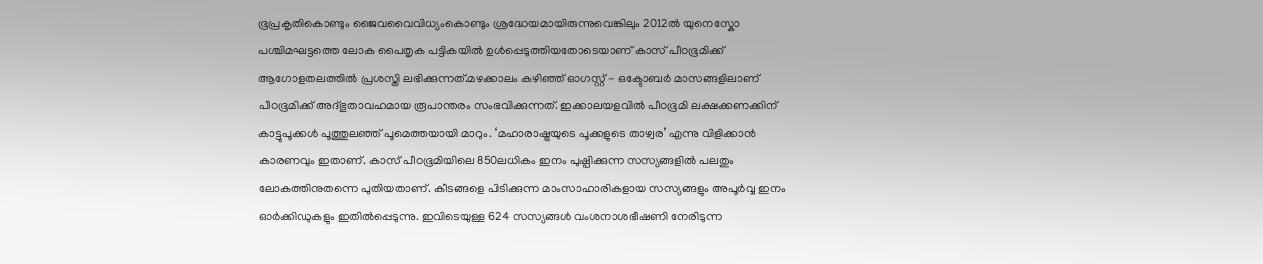ഭൂപ്രകൃതികൊണ്ടും ജൈവവൈവിധ്യംകൊണ്ടും ശ്രദ്ധേയമായിരുന്നുവെങ്കിലും 2012ൽ യുനെസ്കോ പശ്ചിമഘട്ടത്തെ ലോക പൈതൃക പട്ടികയിൽ ഉൾപ്പെടുത്തിയതോടെയാണ് കാസ് പീഠഭൂമിക്ക് ആഗോളതലത്തിൽ പ്രശസ്തി ലഭിക്കുന്നത്.മഴക്കാലം കഴിഞ്ഞ് ഓഗസ്റ്റ് - ഒക്ടോബർ മാസങ്ങളിലാണ് പീഠഭൂമിക്ക് അദ്ഭുതാവഹമായ രൂപാന്തരം സംഭവിക്കുന്നത്. ഇക്കാലയളവിൽ പീഠഭൂമി ലക്ഷക്കണക്കിന് കാട്ടുപൂക്കൾ പൂത്തുലഞ്ഞ് പൂമെത്തയായി മാറും. ‘മഹാരാഷ്ട്രയുടെ പൂക്കളുടെ താഴ്വര’ എന്നു വിളിക്കാൻ കാരണവും ഇതാണ്. കാസ് പീഠഭൂമിയിലെ 850ലധികം ഇനം പുഷ്പിക്കുന്ന സസ്യങ്ങളിൽ പലതും ലോകത്തിനുതന്നെ പുതിയതാണ്. കീടങ്ങളെ പിടിക്കുന്ന മാംസാഹാരികളായ സസ്യങ്ങളും അപൂർവ്വ ഇനം ഓർക്കിഡുകളും ഇതിൽപ്പെടുന്നു. ഇവിടെയുള്ള 624 സസ്യങ്ങൾ വംശനാശഭീഷണി നേരിടുന്ന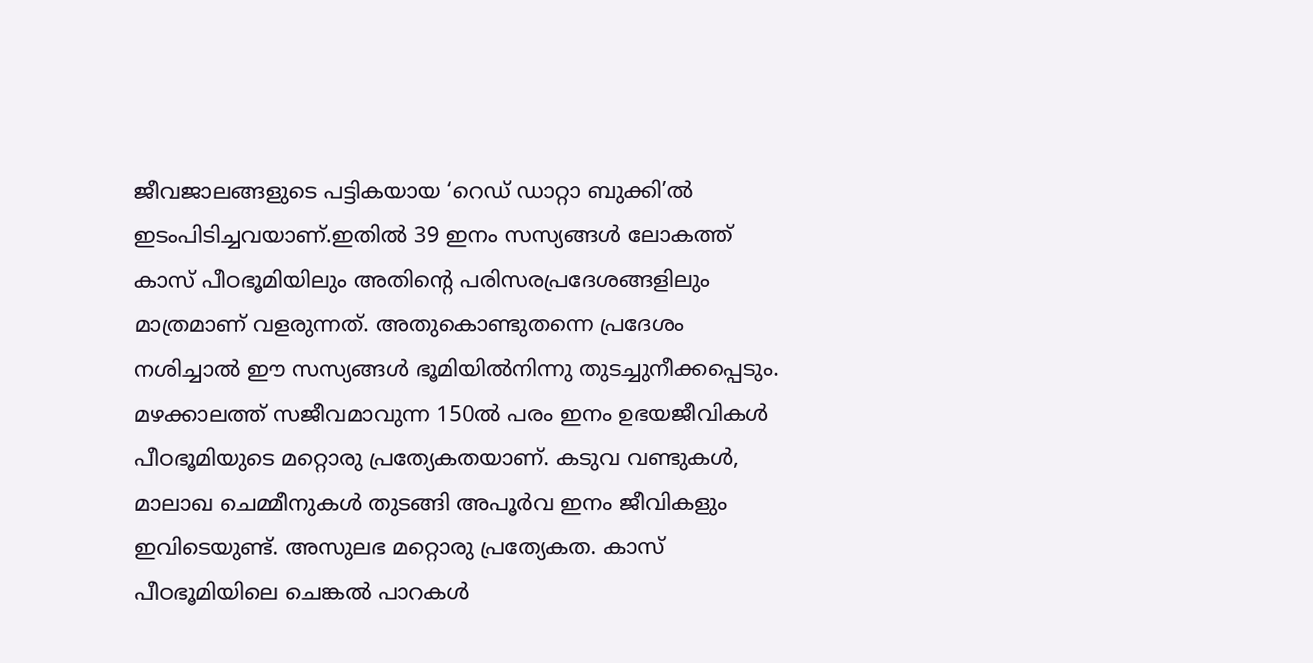ജീവജാലങ്ങളുടെ പട്ടികയായ ‘റെഡ് ഡാറ്റാ ബുക്കി’ൽ ഇടംപിടിച്ചവയാണ്.ഇതിൽ 39 ഇനം സസ്യങ്ങൾ ലോകത്ത് കാസ് പീഠഭൂമിയിലും അതിന്റെ പരിസരപ്രദേശങ്ങളിലും മാത്രമാണ് വളരുന്നത്. അതുകൊണ്ടുതന്നെ പ്രദേശം നശിച്ചാൽ ഈ സസ്യങ്ങൾ ഭൂമിയിൽനിന്നു തുടച്ചുനീക്കപ്പെടും.
മഴക്കാലത്ത് സജീവമാവുന്ന 150ൽ പരം ഇനം ഉഭയജീവികൾ പീഠഭൂമിയുടെ മറ്റൊരു പ്രത്യേകതയാണ്. കടുവ വണ്ടുകൾ, മാലാഖ ചെമ്മീനുകൾ തുടങ്ങി അപൂർവ ഇനം ജീവികളും ഇവിടെയുണ്ട്. അസുലഭ മറ്റൊരു പ്രത്യേകത. കാസ് പീഠഭൂമിയിലെ ചെങ്കൽ പാറകൾ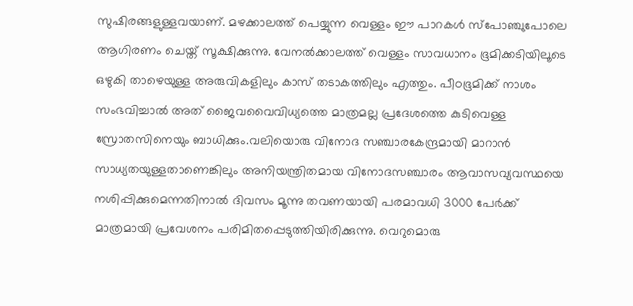സുഷിരങ്ങളുള്ളവയാണ്. മഴക്കാലത്ത് പെയ്യുന്ന വെള്ളം ഈ പാറകൾ സ്പോഞ്ചുപോലെ ആഗിരണം ചെയ്ത് സൂക്ഷിക്കുന്നു. വേനൽക്കാലത്ത് വെള്ളം സാവധാനം ഭൂമിക്കടിയിലൂടെ ഒഴുകി താഴെയുള്ള അരുവികളിലും കാസ് തടാകത്തിലും എത്തും. പീഠഭൂമിക്ക് നാശം സംഭവിച്ചാൽ അത് ജൈവവൈവിധ്യത്തെ മാത്രമല്ല പ്രദേശത്തെ കുടിവെള്ള സ്രോതസിനെയും ബാധിക്കും.വലിയൊരു വിനോദ സഞ്ചാരകേന്ദ്രമായി മാറാൻ സാധ്യതയുള്ളതാണെങ്കിലും അനിയന്ത്രിതമായ വിനോദസഞ്ചാരം ആവാസവ്യവസ്ഥയെ നശിപ്പിക്കുമെന്നതിനാൽ ദിവസം മൂന്നു തവണയായി പരമാവധി 3000 പേർക്ക് മാത്രമായി പ്രവേശനം പരിമിതപ്പെടുത്തിയിരിക്കുന്നു. വെറുമൊരു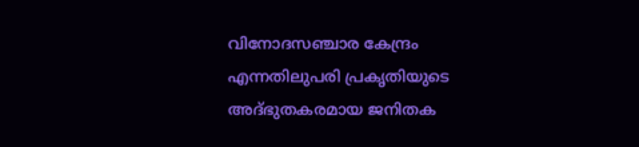വിനോദസഞ്ചാര കേന്ദ്രം എന്നതിലുപരി പ്രകൃതിയുടെ അദ്ഭുതകരമായ ജനിതക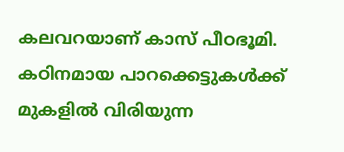കലവറയാണ് കാസ് പീഠഭൂമി. കഠിനമായ പാറക്കെട്ടുകൾക്ക് മുകളിൽ വിരിയുന്ന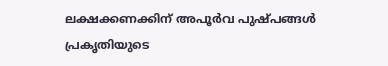ലക്ഷക്കണക്കിന് അപൂർവ പുഷ്പങ്ങൾ പ്രകൃതിയുടെ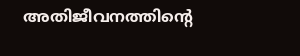അതിജീവനത്തിന്റെ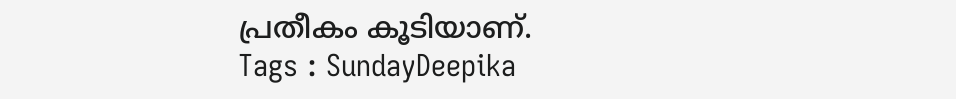പ്രതീകം കൂടിയാണ്.
Tags : SundayDeepika